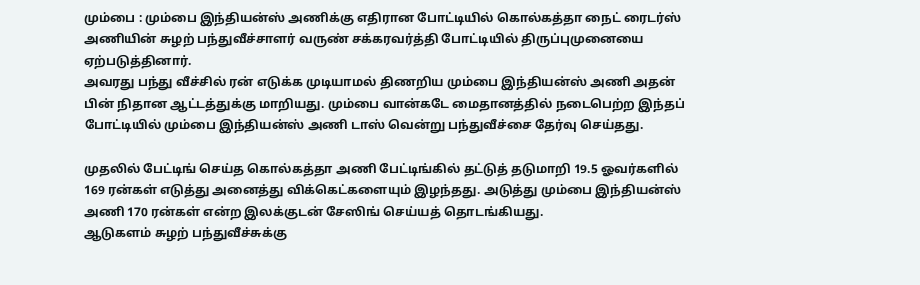மும்பை : மும்பை இந்தியன்ஸ் அணிக்கு எதிரான போட்டியில் கொல்கத்தா நைட் ரைடர்ஸ் அணியின் சுழற் பந்துவீச்சாளர் வருண் சக்கரவர்த்தி போட்டியில் திருப்புமுனையை ஏற்படுத்தினார்.
அவரது பந்து வீச்சில் ரன் எடுக்க முடியாமல் திணறிய மும்பை இந்தியன்ஸ் அணி அதன் பின் நிதான ஆட்டத்துக்கு மாறியது. மும்பை வான்கடே மைதானத்தில் நடைபெற்ற இந்தப் போட்டியில் மும்பை இந்தியன்ஸ் அணி டாஸ் வென்று பந்துவீச்சை தேர்வு செய்தது.

முதலில் பேட்டிங் செய்த கொல்கத்தா அணி பேட்டிங்கில் தட்டுத் தடுமாறி 19.5 ஓவர்களில் 169 ரன்கள் எடுத்து அனைத்து விக்கெட்களையும் இழந்தது. அடுத்து மும்பை இந்தியன்ஸ் அணி 170 ரன்கள் என்ற இலக்குடன் சேஸிங் செய்யத் தொடங்கியது.
ஆடுகளம் சுழற் பந்துவீச்சுக்கு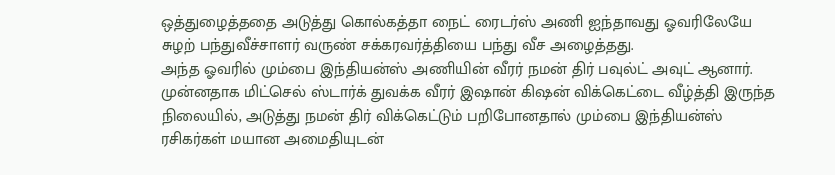ஒத்துழைத்ததை அடுத்து கொல்கத்தா நைட் ரைடர்ஸ் அணி ஐந்தாவது ஓவரிலேயே சுழற் பந்துவீச்சாளர் வருண் சக்கரவர்த்தியை பந்து வீச அழைத்தது.
அந்த ஓவரில் மும்பை இந்தியன்ஸ் அணியின் வீரர் நமன் திர் பவுல்ட் அவுட் ஆனார். முன்னதாக மிட்செல் ஸ்டார்க் துவக்க வீரர் இஷான் கிஷன் விக்கெட்டை வீழ்த்தி இருந்த நிலையில், அடுத்து நமன் திர் விக்கெட்டும் பறிபோனதால் மும்பை இந்தியன்ஸ் ரசிகர்கள் மயான அமைதியுடன்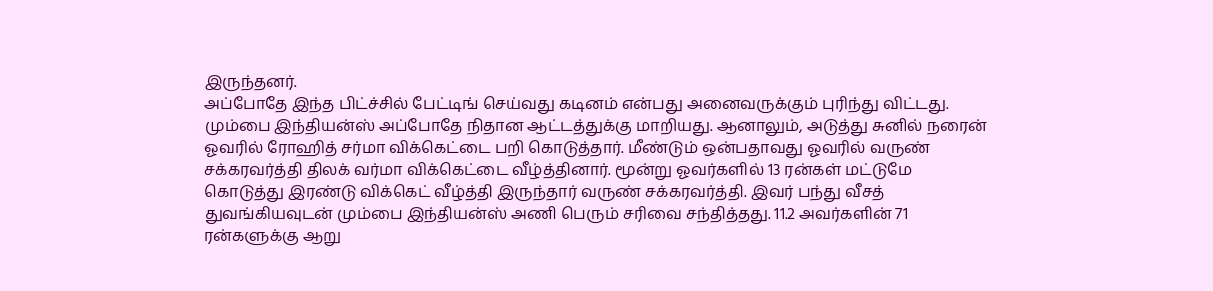இருந்தனர்.
அப்போதே இந்த பிட்ச்சில் பேட்டிங் செய்வது கடினம் என்பது அனைவருக்கும் புரிந்து விட்டது. மும்பை இந்தியன்ஸ் அப்போதே நிதான ஆட்டத்துக்கு மாறியது. ஆனாலும், அடுத்து சுனில் நரைன் ஓவரில் ரோஹித் சர்மா விக்கெட்டை பறி கொடுத்தார். மீண்டும் ஒன்பதாவது ஓவரில் வருண் சக்கரவர்த்தி திலக் வர்மா விக்கெட்டை வீழ்த்தினார். மூன்று ஓவர்களில் 13 ரன்கள் மட்டுமே கொடுத்து இரண்டு விக்கெட் வீழ்த்தி இருந்தார் வருண் சக்கரவர்த்தி. இவர் பந்து வீசத் துவங்கியவுடன் மும்பை இந்தியன்ஸ் அணி பெரும் சரிவை சந்தித்தது. 11.2 அவர்களின் 71 ரன்களுக்கு ஆறு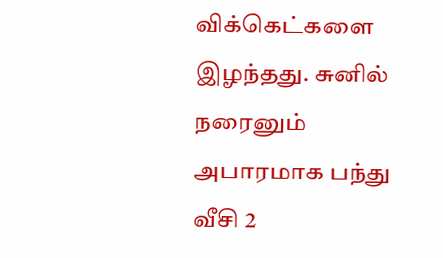விக்கெட்களை இழந்தது. சுனில் நரைனும் அபாரமாக பந்து வீசி 2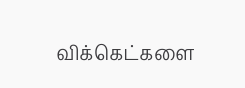விக்கெட்களை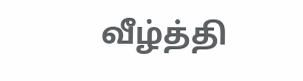வீழ்த்தி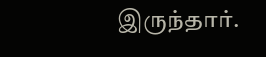இருந்தார்.